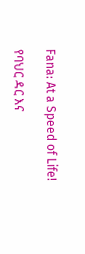Fana: At a Speed of Life!

የባህር ዳር እና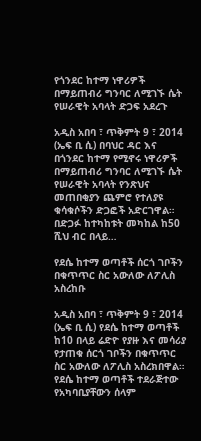የጎንደር ከተማ ነዋሪዎች በማይጠብሪ ግንባር ለሚገኙ ሴት የሠራዊት አባላት ድጋፍ አደረጉ

አዲስ አበባ ፣ ጥቅምት 9 ፣ 2014 (ኤፍ ቢ ሲ) በባህር ዳር እና በጎንደር ከተማ የሚኖሩ ነዋሪዎች በማይጠብሪ ግንባር ለሚገኙ ሴት የሠራዊት አባላት የንጽህና መጠበቂያን ጨምሮ የተለያዩ ቁሳቁሶችን ድጋፎች አድርገዋል። በድጋፉ ከተካከቱት መካከል ከ50 ሺህ ብር በላይ…

የደሴ ከተማ ወጣቶች ሰርጎ ገቦችን በቁጥጥር ስር አውለው ለፖሊስ አስረከቡ

አዲስ አበባ ፣ ጥቅምት 9 ፣ 2014 (ኤፍ ቢ ሲ) የደሴ ከተማ ወጣቶች ከ10 በላይ ሬድዮ የያዙ እና መሳሪያ የታጠቁ ሰርጎ ገቦችን በቁጥጥር ስር አውለው ለፖሊስ አስረክበዋል። የደሴ ከተማ ወጣቶች ተደራጅተው የአካባቢያቸውን ሰላም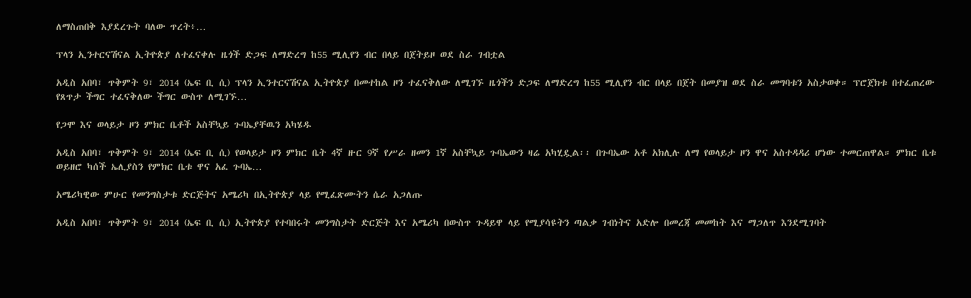ለማስጠበቅ እያደረጉት ባለው ጥረት፥…

ፕላን ኢንተርናሽናል ኢትዮጵያ ለተፈናቀሉ ዜጎች ድጋፍ ለማድረግ ከ55 ሚሊየን ብር በላይ በጀትይዞ ወደ ስራ ገብቷል

አዲስ አበባ፣ ጥቅምት 9፣ 2014 (ኤፍ ቢ ሲ) ፕላን ኢንተርናሽናል ኢትዮጵያ በመተከል ዞን ተፈናቅለው ለሚገኙ ዜጎችን ድጋፍ ለማድረግ ከ55 ሚሊየን ብር በላይ በጀት በመያዝ ወደ ስራ መግባቱን አስታወቀ። ፕሮጀክቱ በተፈጠረው የጸጥታ ችግር ተፈናቅለው ችግር ውስጥ ለሚገኙ…

የጋሞ እና ወላይታ ዞን ምክር ቤቶች አስቸኳይ ጉባኤያቸዉን አካሄዱ

አዲስ አበባ፣ ጥቅምት 9፣ 2014 (ኤፍ ቢ ሲ) የወላይታ ዞን ምክር ቤት 4ኛ ዙር 9ኛ የሥራ ዘመን 1ኛ አስቸኳይ ጉባኤውን ዛሬ አካሂዷል፡፡ በጉባኤው አቶ አክሊሉ ለማ የወላይታ ዞን ዋና አስተዳዳሪ ሆነው ተመርጠዋል። ምክር ቤቱ ወይዘሮ ካሰች ኤሊያስን የምክር ቤቱ ዋና አፈ ጉባኤ…

አሜሪካዊው ምሁር የመንግስታቱ ድርጅትና አሜሪካ በኢትዮጵያ ላይ የሚፈጽሙትን ሴራ አጋለጡ

አዲስ አበባ፣ ጥቅምት 9፣ 2014 (ኤፍ ቢ ሲ) ኢትዮጵያ የተባበሩት መንግስታት ድርጅት እና አሜሪካ በውስጥ ጉዳይዋ ላይ የሚያሳዩትን ጣልቃ ገብነትና አድሎ በመረጃ መመከት እና ማጋለጥ እንደሚገባት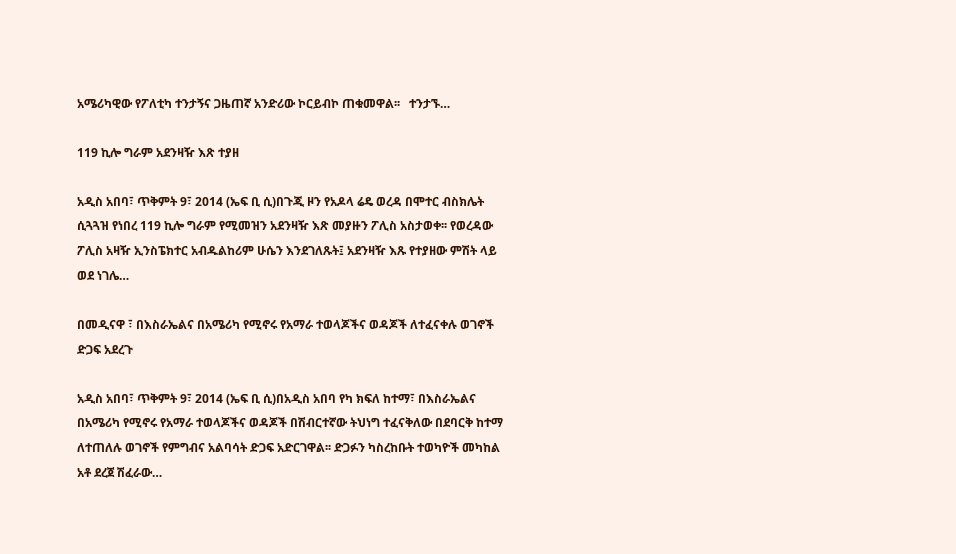አሜሪካዊው የፖለቲካ ተንታኝና ጋዜጠኛ አንድሪው ኮርይብኮ ጠቁመዋል፡፡   ተንታኙ…

119 ኪሎ ግራም አደንዛዥ እጽ ተያዘ

አዲስ አበባ፣ ጥቅምት 9፣ 2014 (ኤፍ ቢ ሲ)በጉጂ ዞን የአዶላ ሬዴ ወረዳ በሞተር ብስክሌት ሲጓጓዝ የነበረ 119 ኪሎ ግራም የሚመዝን አደንዛዥ እጽ መያዙን ፖሊስ አስታወቀ፡፡ የወረዳው ፖሊስ አዛዥ ኢንስፔክተር አብዱልከሪም ሁሴን እንደገለጹት፤ አደንዛዥ እጹ የተያዘው ምሽት ላይ ወደ ነገሌ…

በመዲናዋ ፣ በእስራኤልና በአሜሪካ የሚኖሩ የአማራ ተወላጆችና ወዳጆች ለተፈናቀሉ ወገኖች ድጋፍ አደረጉ

አዲስ አበባ፣ ጥቅምት 9፣ 2014 (ኤፍ ቢ ሲ)በአዲስ አበባ የካ ክፍለ ከተማ፣ በእስራኤልና በአሜሪካ የሚኖሩ የአማራ ተወላጆችና ወዳጆች በሽብርተኛው ትህነግ ተፈናቅለው በደባርቅ ከተማ ለተጠለሉ ወገኖች የምግብና አልባሳት ድጋፍ አድርገዋል፡፡ ድጋፉን ካስረከቡት ተወካዮች መካከል አቶ ደረጀ ሽፈራው…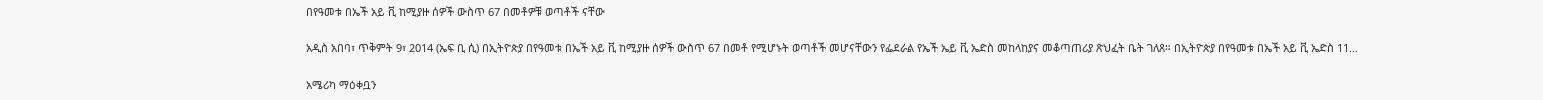በየዓመቱ በኤች አይ ቪ ከሚያዙ ሰዎች ውስጥ 67 በመቶዎቹ ወጣቶች ናቸው

አዲስ አበባ፣ ጥቅምት 9፣ 2014 (ኤፍ ቢ ሲ) በኢትዮጵያ በየዓመቱ በኤች አይ ቪ ከሚያዙ ሰዎች ውስጥ 67 በመቶ የሚሆኑት ወጣቶች መሆናቸውን የፌደራል የኤች ኤይ ቪ ኤድስ መከላከያና መቆጣጠሪያ ጽህፈት ቤት ገለጸ። በኢትዮጵያ በየዓመቱ በኤች አይ ቪ ኤድስ 11…

አሜሪካ ማዕቀቧን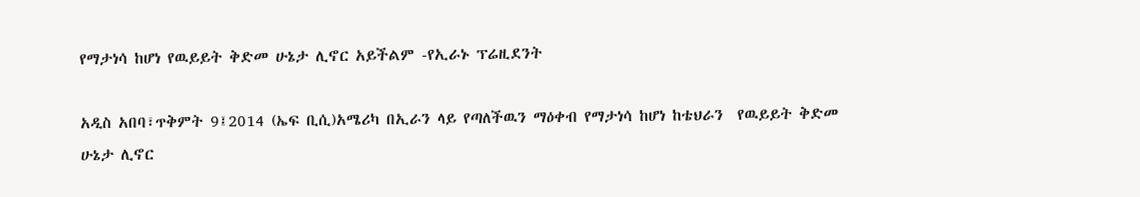የማታነሳ ከሆነ የዉይይት ቅድመ ሁኔታ ሊኖር አይችልም -የኢራኑ ፕሬዚደንት

አዲስ አበባ፣ጥቅምት 9፤2014 (ኤፍ ቢሲ)አሜሪካ በኢራን ላይ የጣለችዉን ማዕቀብ የማታነሳ ከሆነ ከቴህራን  የዉይይት ቅድመ ሁኔታ ሊኖር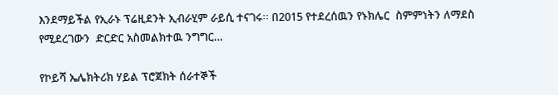እንደማይችል የኢራኑ ፕሬዚደንት ኢብራሂም ራይሲ ተናገሩ፡፡ በ2015 የተደረሰዉን የኑክሌር  ስምምነትን ለማደስ የሚደረገውን  ድርድር አስመልክተዉ ንግግር…

የኮይሻ ኤሌክትሪክ ሃይል ፕሮጀክት ሰራተኞች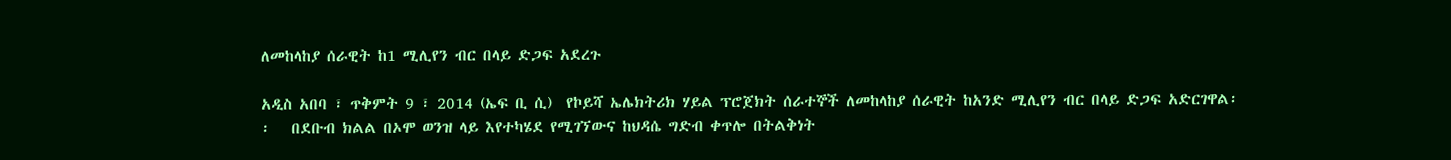ለመከላከያ ሰራዊት ከ1 ሚሊየን ብር በላይ ድጋፍ አደረጉ

አዲስ አበባ ፣ ጥቅምት 9 ፣ 2014 (ኤፍ ቢ ሲ)  የኮይሻ ኤሌክትሪክ ሃይል ፕሮጀክት ሰራተኞች ለመከላከያ ሰራዊት ከአንድ ሚሊየን ብር በላይ ድጋፍ አድርገዋል፡፡   በደቡብ ክልል በኦሞ ወንዝ ላይ እየተካሄደ የሚገኘውና ከህዳሴ ግድብ ቀጥሎ በትልቅነት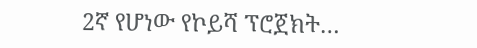2ኛ የሆነው የኮይሻ ፕሮጀክት…